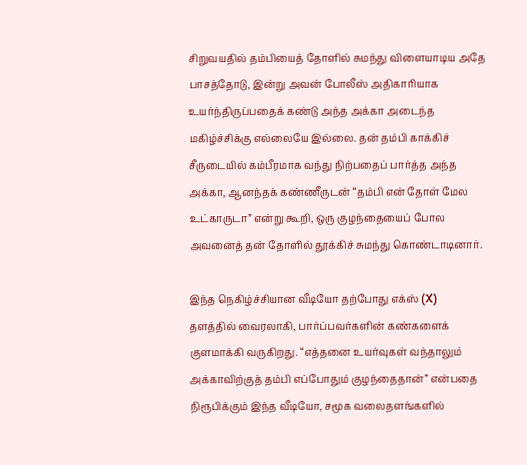சிறுவயதில் தம்பியைத் தோளில் சுமந்து விளையாடிய அதே பாசத்தோடு, இன்று அவன் போலீஸ் அதிகாரியாக உயர்ந்திருப்பதைக் கண்டு அந்த அக்கா அடைந்த மகிழ்ச்சிக்கு எல்லையே இல்லை. தன் தம்பி காக்கிச் சீருடையில் கம்பீரமாக வந்து நிற்பதைப் பார்த்த அந்த அக்கா, ஆனந்தக் கண்ணீருடன் “தம்பி என் தோள் மேல உட்காருடா” என்று கூறி, ஒரு குழந்தையைப் போல அவனைத் தன் தோளில் தூக்கிச் சுமந்து கொண்டாடினார்.

இந்த நெகிழ்ச்சியான வீடியோ தற்போது எக்ஸ் (X) தளத்தில் வைரலாகி, பார்ப்பவர்களின் கண்களைக் குளமாக்கி வருகிறது. “எத்தனை உயர்வுகள் வந்தாலும் அக்காவிற்குத் தம்பி எப்போதும் குழந்தைதான்” என்பதை நிரூபிக்கும் இந்த வீடியோ, சமூக வலைதளங்களில்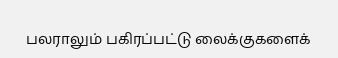பலராலும் பகிரப்பட்டு லைக்குகளைக்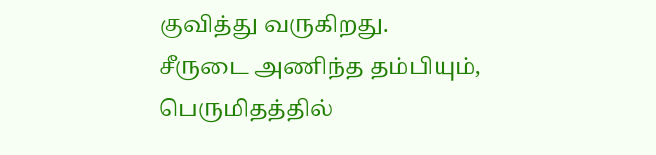குவித்து வருகிறது. சீருடை அணிந்த தம்பியும், பெருமிதத்தில்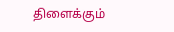திளைக்கும்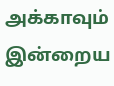அக்காவும் இன்றைய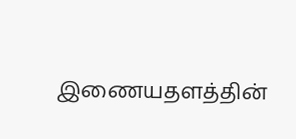இணையதளத்தின்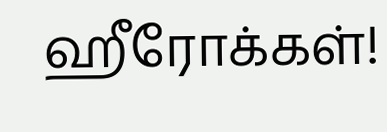ஹீரோக்கள்!